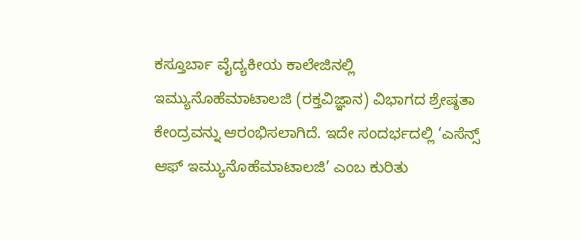ಕಸ್ತೂರ್ಬಾ ವೈದ್ಯಕೀಯ ಕಾಲೇಜಿನಲ್ಲಿ ಇಮ್ಯುನೊಹೆಮಾಟಾಲಜಿ (ರಕ್ತವಿಜ್ಞಾನ) ವಿಭಾಗದ ಶ್ರೇಷ್ಠತಾ ಕೇಂದ್ರವನ್ನು ಆರಂಭಿಸಲಾಗಿದೆ. ಇದೇ ಸಂದರ್ಭದಲ್ಲಿ ‘ಎಸೆನ್ಸ್ ಆಫ್ ಇಮ್ಯುನೊಹೆಮಾಟಾಲಜಿ’ ಎಂಬ ಕುರಿತು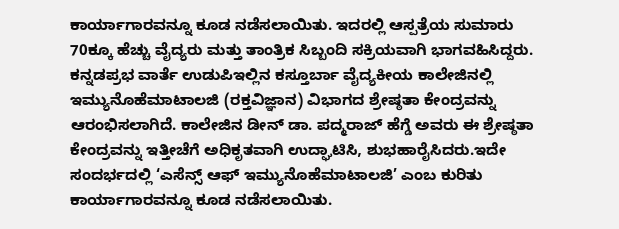ಕಾರ್ಯಾಗಾರವನ್ನೂ ಕೂಡ ನಡೆಸಲಾಯಿತು. ಇದರಲ್ಲಿ ಆಸ್ಪತ್ರೆಯ ಸುಮಾರು 70ಕ್ಕೂ ಹೆಚ್ಚು ವೈದ್ಯರು ಮತ್ತು ತಾಂತ್ರಿಕ ಸಿಬ್ಬಂದಿ ಸಕ್ರಿಯವಾಗಿ ಭಾಗವಹಿಸಿದ್ದರು.
ಕನ್ನಡಪ್ರಭ ವಾರ್ತೆ ಉಡುಪಿಇಲ್ಲಿನ ಕಸ್ತೂರ್ಬಾ ವೈದ್ಯಕೀಯ ಕಾಲೇಜಿನಲ್ಲಿ ಇಮ್ಯುನೊಹೆಮಾಟಾಲಜಿ (ರಕ್ತವಿಜ್ಞಾನ) ವಿಭಾಗದ ಶ್ರೇಷ್ಠತಾ ಕೇಂದ್ರವನ್ನು ಆರಂಭಿಸಲಾಗಿದೆ. ಕಾಲೇಜಿನ ಡೀನ್ ಡಾ. ಪದ್ಮರಾಜ್ ಹೆಗ್ಡೆ ಅವರು ಈ ಶ್ರೇಷ್ಠತಾ ಕೇಂದ್ರವನ್ನು ಇತ್ತೀಚೆಗೆ ಅಧಿಕೃತವಾಗಿ ಉದ್ಘಾಟಿಸಿ, ಶುಭಹಾರೈಸಿದರು.ಇದೇ ಸಂದರ್ಭದಲ್ಲಿ ‘ಎಸೆನ್ಸ್ ಆಫ್ ಇಮ್ಯುನೊಹೆಮಾಟಾಲಜಿ’ ಎಂಬ ಕುರಿತು ಕಾರ್ಯಾಗಾರವನ್ನೂ ಕೂಡ ನಡೆಸಲಾಯಿತು.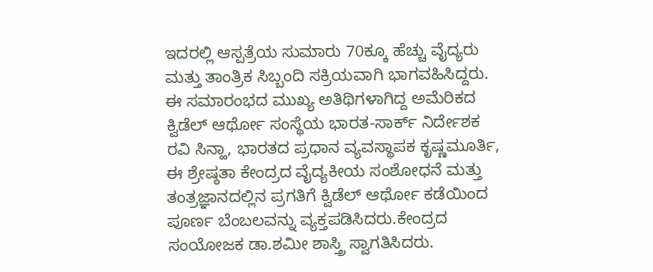ಇದರಲ್ಲಿ ಆಸ್ಪತ್ರೆಯ ಸುಮಾರು 70ಕ್ಕೂ ಹೆಚ್ಚು ವೈದ್ಯರು ಮತ್ತು ತಾಂತ್ರಿಕ ಸಿಬ್ಬಂದಿ ಸಕ್ರಿಯವಾಗಿ ಭಾಗವಹಿಸಿದ್ದರು.
ಈ ಸಮಾರಂಭದ ಮುಖ್ಯ ಅತಿಥಿಗಳಾಗಿದ್ದ ಅಮೆರಿಕದ ಕ್ವಿಡೆಲ್ ಆರ್ಥೋ ಸಂಸ್ಥೆಯ ಭಾರತ-ಸಾರ್ಕ್ ನಿರ್ದೇಶಕ ರವಿ ಸಿನ್ಹಾ, ಭಾರತದ ಪ್ರಧಾನ ವ್ಯವಸ್ಥಾಪಕ ಕೃಷ್ಣಮೂರ್ತಿ, ಈ ಶ್ರೇಷ್ಠತಾ ಕೇಂದ್ರದ ವೈದ್ಯಕೀಯ ಸಂಶೋಧನೆ ಮತ್ತು ತಂತ್ರಜ್ಞಾನದಲ್ಲಿನ ಪ್ರಗತಿಗೆ ಕ್ವಿಡೆಲ್ ಆರ್ಥೋ ಕಡೆಯಿಂದ ಪೂರ್ಣ ಬೆಂಬಲವನ್ನು ವ್ಯಕ್ತಪಡಿಸಿದರು.ಕೇಂದ್ರದ ಸಂಯೋಜಕ ಡಾ.ಶಮೀ ಶಾಸ್ತ್ರಿ ಸ್ವಾಗತಿಸಿದರು.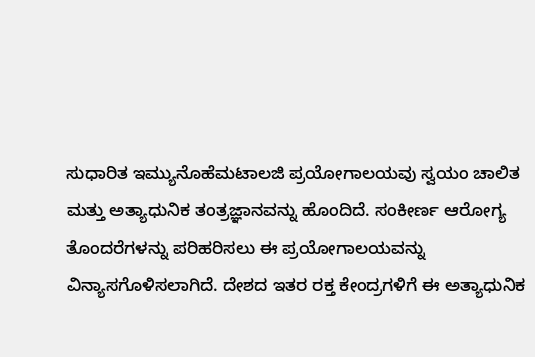ಸುಧಾರಿತ ಇಮ್ಯುನೊಹೆಮಟಾಲಜಿ ಪ್ರಯೋಗಾಲಯವು ಸ್ವಯಂ ಚಾಲಿತ ಮತ್ತು ಅತ್ಯಾಧುನಿಕ ತಂತ್ರಜ್ಞಾನವನ್ನು ಹೊಂದಿದೆ. ಸಂಕೀರ್ಣ ಆರೋಗ್ಯ ತೊಂದರೆಗಳನ್ನು ಪರಿಹರಿಸಲು ಈ ಪ್ರಯೋಗಾಲಯವನ್ನು ವಿನ್ಯಾಸಗೊಳಿಸಲಾಗಿದೆ. ದೇಶದ ಇತರ ರಕ್ತ ಕೇಂದ್ರಗಳಿಗೆ ಈ ಅತ್ಯಾಧುನಿಕ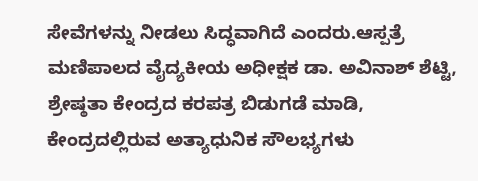ಸೇವೆಗಳನ್ನು ನೀಡಲು ಸಿದ್ಧವಾಗಿದೆ ಎಂದರು.ಆಸ್ಪತ್ರೆ ಮಣಿಪಾಲದ ವೈದ್ಯಕೀಯ ಅಧೀಕ್ಷಕ ಡಾ. ಅವಿನಾಶ್ ಶೆಟ್ಟಿ, ಶ್ರೇಷ್ಠತಾ ಕೇಂದ್ರದ ಕರಪತ್ರ ಬಿಡುಗಡೆ ಮಾಡಿ, ಕೇಂದ್ರದಲ್ಲಿರುವ ಅತ್ಯಾಧುನಿಕ ಸೌಲಭ್ಯಗಳು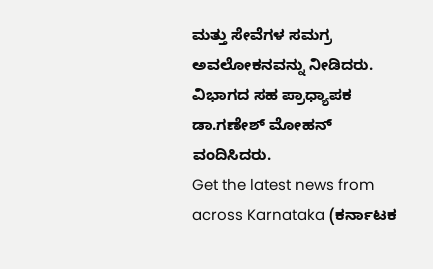ಮತ್ತು ಸೇವೆಗಳ ಸಮಗ್ರ ಅವಲೋಕನವನ್ನು ನೀಡಿದರು. ವಿಭಾಗದ ಸಹ ಪ್ರಾಧ್ಯಾಪಕ ಡಾ.ಗಣೇಶ್ ಮೋಹನ್ ವಂದಿಸಿದರು.
Get the latest news from across Karnataka (ಕರ್ನಾಟಕ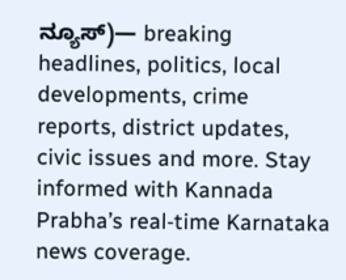ನ್ಯೂಸ್)— breaking headlines, politics, local developments, crime reports, district updates, civic issues and more. Stay informed with Kannada Prabha’s real‑time Karnataka news coverage.